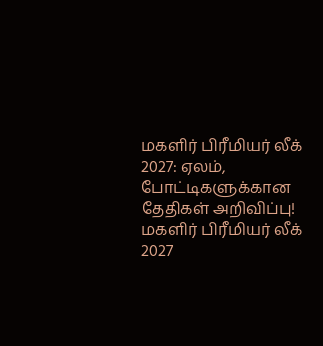மகளிர் பிரீமியர் லீக் 2027: ஏலம், போட்டிகளுக்கான தேதிகள் அறிவிப்பு!
மகளிர் பிரீமியர் லீக் 2027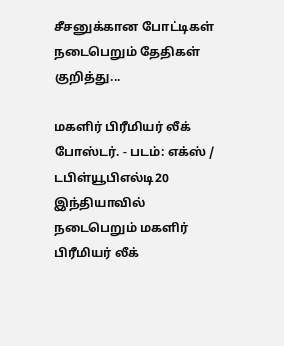சீசனுக்கான போட்டிகள் நடைபெறும் தேதிகள் குறித்து...

மகளிர் பிரீமியர் லீக் போஸ்டர். - படம்: எக்ஸ் / டபிள்யூபிஎல்டி20
இந்தியாவில் நடைபெறும் மகளிர் பிரீமியர் லீக்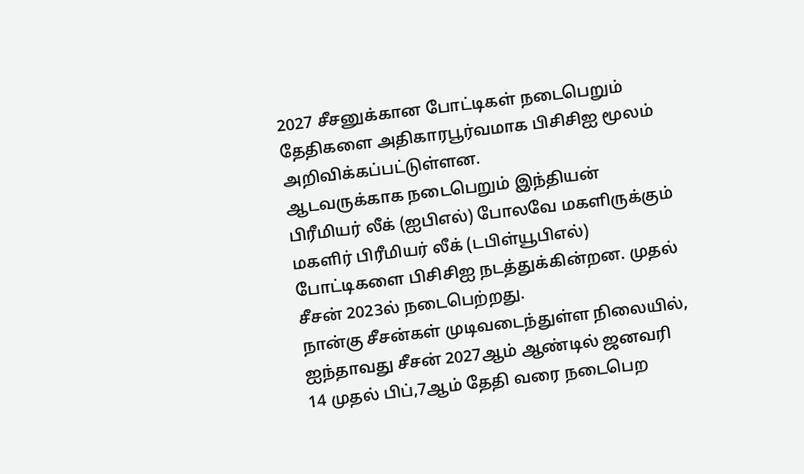2027 சீசனுக்கான போட்டிகள் நடைபெறும் தேதிகளை அதிகாரபூர்வமாக பிசிசிஐ மூலம் அறிவிக்கப்பட்டுள்ளன.
ஆடவருக்காக நடைபெறும் இந்தியன் பிரீமியர் லீக் (ஐபிஎல்) போலவே மகளிருக்கும் மகளிர் பிரீமியர் லீக் (டபிள்யூபிஎல்) போட்டிகளை பிசிசிஐ நடத்துக்கின்றன. முதல் சீசன் 2023ல் நடைபெற்றது.
நான்கு சீசன்கள் முடிவடைந்துள்ள நிலையில், ஐந்தாவது சீசன் 2027ஆம் ஆண்டில் ஜனவரி 14 முதல் பிப்,7ஆம் தேதி வரை நடைபெற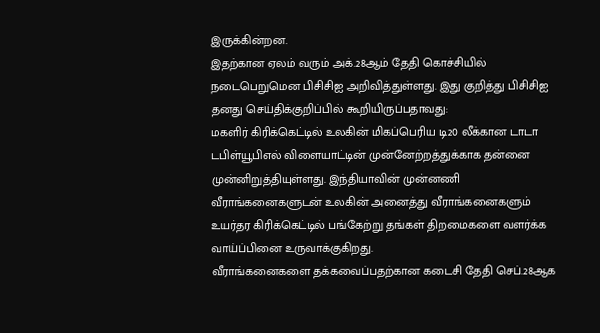இருக்கின்றன.
இதற்கான ஏலம் வரும் அக்.28ஆம் தேதி கொச்சியில் நடைபெறுமென பிசிசிஐ அறிவித்துள்ளது. இது குறித்து பிசிசிஐ தனது செய்திக்குறிப்பில் கூறியிருப்பதாவது:
மகளிர் கிரிக்கெட்டில் உலகின் மிகப்பெரிய டி20 லீக்கான டாடா டபிள்யூபிஎல் விளையாட்டின் முன்னேற்றத்துக்காக தன்னை முன்னிறுத்தியுள்ளது. இந்தியாவின் முன்னணி வீராங்கனைகளுடன் உலகின் அனைத்து வீராங்கனைகளும் உயர்தர கிரிக்கெட்டில் பங்கேற்று தங்கள் திறமைகளை வளர்க்க வாய்ப்பினை உருவாக்குகிறது.
வீராங்கனைகளை தக்கவைப்பதற்கான கடைசி தேதி செப்.28ஆக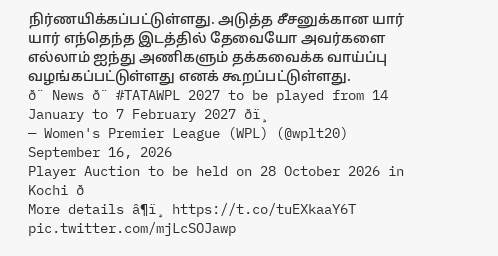நிர்ணயிக்கப்பட்டுள்ளது. அடுத்த சீசனுக்கான யார் யார் எந்தெந்த இடத்தில் தேவையோ அவர்களை எல்லாம் ஐந்து அணிகளும் தக்கவைக்க வாய்ப்பு வழங்கப்பட்டுள்ளது எனக் கூறப்பட்டுள்ளது.
ð¨ News ð¨ #TATAWPL 2027 to be played from 14 January to 7 February 2027 ðï¸
— Women's Premier League (WPL) (@wplt20) September 16, 2026
Player Auction to be held on 28 October 2026 in Kochi ð
More details â¶ï¸ https://t.co/tuEXkaaY6T pic.twitter.com/mjLcSOJawp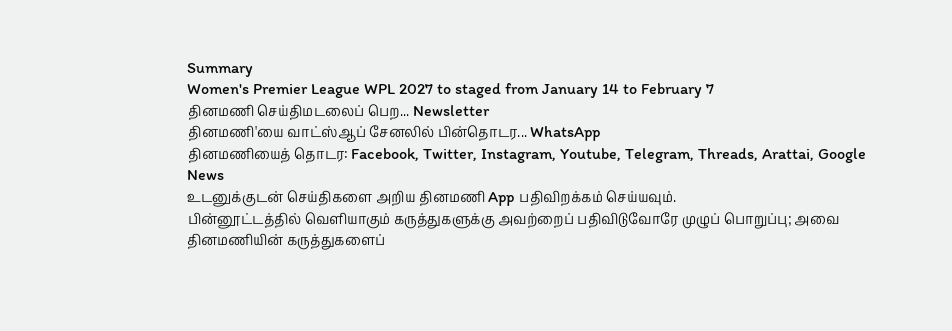Summary
Women's Premier League WPL 2027 to staged from January 14 to February 7
தினமணி செய்திமடலைப் பெற... Newsletter
தினமணி'யை வாட்ஸ்ஆப் சேனலில் பின்தொடர... WhatsApp
தினமணியைத் தொடர: Facebook, Twitter, Instagram, Youtube, Telegram, Threads, Arattai, Google News
உடனுக்குடன் செய்திகளை அறிய தினமணி App பதிவிறக்கம் செய்யவும்.
பின்னூட்டத்தில் வெளியாகும் கருத்துகளுக்கு அவற்றைப் பதிவிடுவோரே முழுப் பொறுப்பு; அவை தினமணியின் கருத்துகளைப்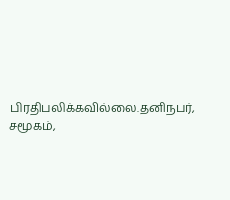பிரதிபலிக்கவில்லை.தனிநபர், சமூகம்,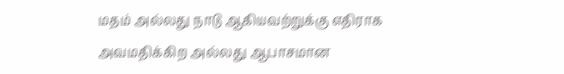மதம் அல்லது நாடு ஆகியவற்றுக்கு எதிராக அவமதிக்கிற அல்லது ஆபாசமான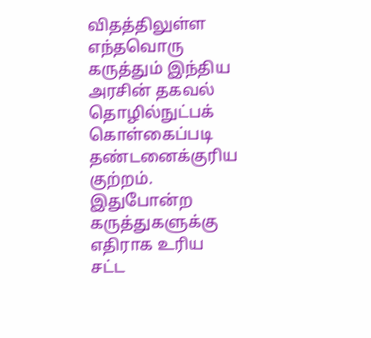விதத்திலுள்ள எந்தவொரு கருத்தும் இந்திய அரசின் தகவல் தொழில்நுட்பக் கொள்கைப்படி தண்டனைக்குரிய குற்றம். இதுபோன்ற கருத்துகளுக்கு எதிராக உரிய சட்ட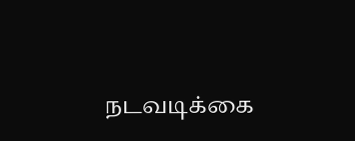நடவடிக்கை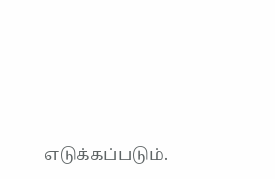எடுக்கப்படும்.